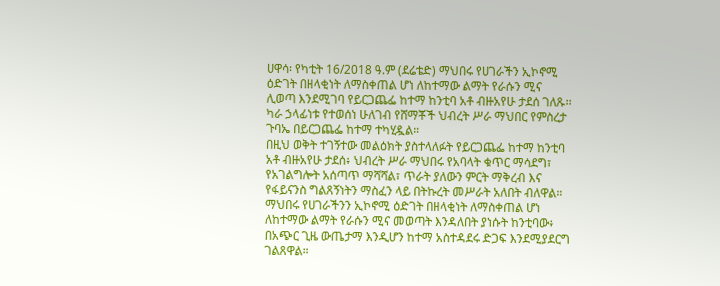ሀዋሳ፡ የካቲት 16/2018 ዓ.ም (ደሬቴድ) ማህበሩ የሀገራችን ኢኮኖሚ ዕድገት በዘላቂነት ለማስቀጠል ሆነ ለከተማው ልማት የራሱን ሚና ሊወጣ እንደሚገባ የይርጋጨፌ ከተማ ከንቲባ አቶ ብዙአየሁ ታደሰ ገለጹ፡፡
ካራ ኃላፊነቱ የተወሰነ ሁለገብ የሸማቾች ህብረት ሥራ ማህበር የምስረታ ጉባኤ በይርጋጨፌ ከተማ ተካሂዷል።
በዚህ ወቅት ተገኝተው መልዕክት ያስተላለፉት የይርጋጨፌ ከተማ ከንቲባ አቶ ብዙአየሁ ታደሰ፥ ህብረት ሥራ ማህበሩ የአባላት ቁጥር ማሳደግ፣ የአገልግሎት አሰጣጥ ማሻሻል፣ ጥራት ያለውን ምርት ማቅረብ እና የፋይናንስ ግልጸኝነትን ማስፈን ላይ በትኩረት መሥራት አለበት ብለዋል።
ማህበሩ የሀገራችንን ኢኮኖሚ ዕድገት በዘላቂነት ለማስቀጠል ሆነ ለከተማው ልማት የራሱን ሚና መወጣት እንዳለበት ያነሱት ከንቲባው፥ በአጭር ጊዜ ውጤታማ እንዲሆን ከተማ አስተዳደሩ ድጋፍ እንደሚያደርግ ገልጸዋል።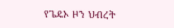የጌዴኦ ዞን ህብረት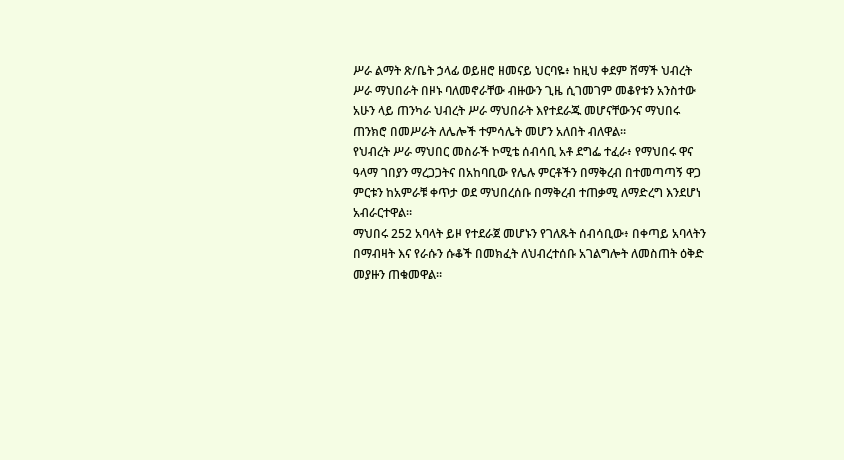ሥራ ልማት ጽ/ቤት ኃላፊ ወይዘሮ ዘመናይ ህርባዬ፥ ከዚህ ቀደም ሸማች ህብረት ሥራ ማህበራት በዞኑ ባለመኖራቸው ብዙውን ጊዜ ሲገመገም መቆየቱን አንስተው አሁን ላይ ጠንካራ ህብረት ሥራ ማህበራት እየተደራጁ መሆናቸውንና ማህበሩ ጠንክሮ በመሥራት ለሌሎች ተምሳሌት መሆን አለበት ብለዋል።
የህብረት ሥራ ማህበር መስራች ኮሚቴ ሰብሳቢ አቶ ደግፌ ተፈራ፥ የማህበሩ ዋና ዓላማ ገበያን ማረጋጋትና በአከባቢው የሌሉ ምርቶችን በማቅረብ በተመጣጣኝ ዋጋ ምርቱን ከአምራቹ ቀጥታ ወደ ማህበረሰቡ በማቅረብ ተጠቃሚ ለማድረግ እንደሆነ አብራርተዋል።
ማህበሩ 252 አባላት ይዞ የተደራጀ መሆኑን የገለጹት ሰብሳቢው፥ በቀጣይ አባላትን በማብዛት እና የራሱን ሱቆች በመክፈት ለህብረተሰቡ አገልግሎት ለመስጠት ዕቅድ መያዙን ጠቁመዋል።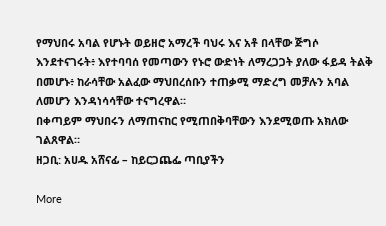የማህበሩ አባል የሆኑት ወይዘሮ አማረች ባህሩ እና አቶ በላቸው ጅግሶ እንደተናገሩት፥ እየተባባሰ የመጣውን የኑሮ ውድነት ለማረጋጋት ያለው ፋይዳ ትልቅ በመሆኑ፥ ከራሳቸው አልፈው ማህበረሰቡን ተጠቃሚ ማድረግ መቻሉን አባል ለመሆን እንዳነሳሳቸው ተናግረዋል።
በቀጣይም ማህበሩን ለማጠናከር የሚጠበቅባቸውን እንደሚወጡ አክለው ገልጸዋል።
ዘጋቢ: አሀዱ አሸናፊ – ከይርጋጨፌ ጣቢያችን

More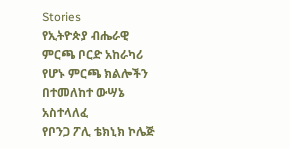Stories
የኢትዮጵያ ብሔራዊ ምርጫ ቦርድ አከራካሪ የሆኑ ምርጫ ክልሎችን በተመለከተ ውሣኔ አስተላለፈ
የቦንጋ ፖሊ ቴክኒክ ኮሌጅ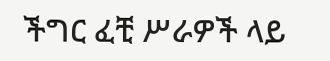ችግር ፈቺ ሥራዎች ላይ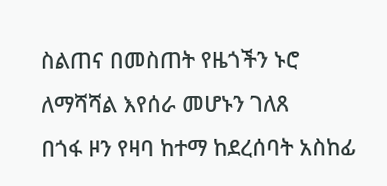ስልጠና በመስጠት የዜጎችን ኑሮ ለማሻሻል እየሰራ መሆኑን ገለጸ
በጎፋ ዞን የዛባ ከተማ ከደረሰባት አስከፊ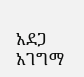አደጋ አገግማ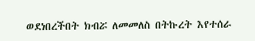ወደነበረችበት ክብሯ ለመመለስ በትኩረት እየተሰራ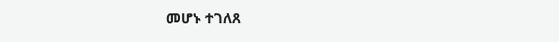መሆኑ ተገለጸ